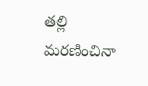తల్లి మరణించినా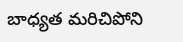బాధ్యత మరిచిపోని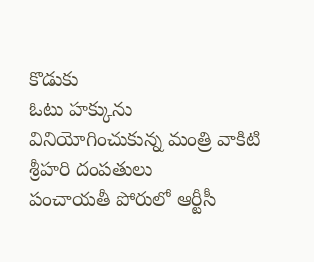కొడుకు
ఓటు హక్కును వినియోగించుకున్న మంత్రి వాకిటి శ్రీహరి దంపతులు
పంచాయతీ పోరులో ఆర్టీసీ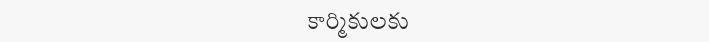కార్మికులకు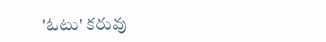'ఓటు' కరువు